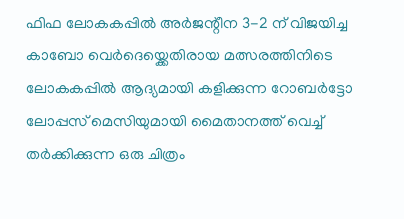ഫിഫ ലോകകപ്പിൽ അർജന്റീന 3-2 ന് വിജയിച്ച കാബോ വെർദെയ്ക്കെതിരായ മത്സരത്തിനിടെ ലോകകപ്പിൽ ആദ്യമായി കളിക്കുന്ന റോബർട്ടോ ലോപ്പസ് മെസിയുമായി മൈതാനത്ത് വെച്ച് തർക്കിക്കുന്ന ഒരു ചിത്രം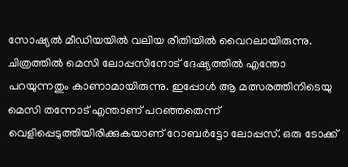സോഷ്യൽ മീഡിയയിൽ വലിയ രീതിയിൽ വൈറലായിരുന്നു. ചിത്രത്തിൽ മെസി ലോപ്പസിനോട് ദേഷ്യത്തിൽ എന്തോ പറയുന്നതും കാണാമായിരുന്നു. ഇപ്പോൾ ആ മത്സരത്തിനിടെയു മെസി തന്നോട് എന്താണ് പറഞ്ഞതെന്ന് വെളിപ്പെടുത്തിയിരിക്കുകയാണ് റോബർട്ടോ ലോപ്പസ്. ഒരു ടോക്ക്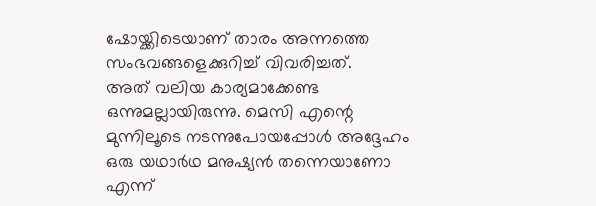ഷോയ്ക്കിടെയാണ് താരം അന്നത്തെ സംഭവങ്ങളെക്കുറിച്ച് വിവരിച്ചത്.
അത് വലിയ കാര്യമാക്കേണ്ട ഒന്നുമല്ലായിരുന്നു. മെസി എന്റെ മുന്നിലൂടെ നടന്നുപോയപ്പോൾ അദ്ദേഹം ഒരു യഥാർഥ മനുഷ്യൻ തന്നെയാണോ എന്ന്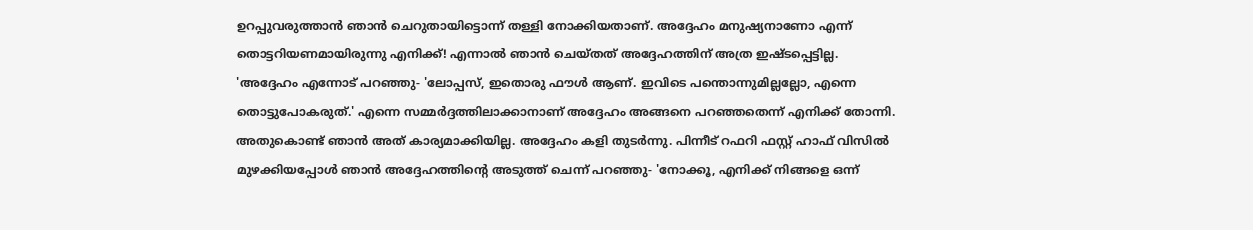ഉറപ്പുവരുത്താൻ ഞാൻ ചെറുതായിട്ടൊന്ന് തള്ളി നോക്കിയതാണ്. അദ്ദേഹം മനുഷ്യനാണോ എന്ന് തൊട്ടറിയണമായിരുന്നു എനിക്ക്! എന്നാൽ ഞാൻ ചെയ്തത് അദ്ദേഹത്തിന് അത്ര ഇഷ്ടപ്പെട്ടില്ല.
'അദ്ദേഹം എന്നോട് പറഞ്ഞു- 'ലോപ്പസ്, ഇതൊരു ഫൗൾ ആണ്. ഇവിടെ പന്തൊന്നുമില്ലല്ലോ, എന്നെ തൊട്ടുപോകരുത്.' എന്നെ സമ്മർദ്ദത്തിലാക്കാനാണ് അദ്ദേഹം അങ്ങനെ പറഞ്ഞതെന്ന് എനിക്ക് തോന്നി. അതുകൊണ്ട് ഞാൻ അത് കാര്യമാക്കിയില്ല. അദ്ദേഹം കളി തുടർന്നു. പിന്നീട് റഫറി ഫസ്റ്റ് ഹാഫ് വിസിൽ മുഴക്കിയപ്പോൾ ഞാൻ അദ്ദേഹത്തിന്റെ അടുത്ത് ചെന്ന് പറഞ്ഞു- 'നോക്കൂ, എനിക്ക് നിങ്ങളെ ഒന്ന്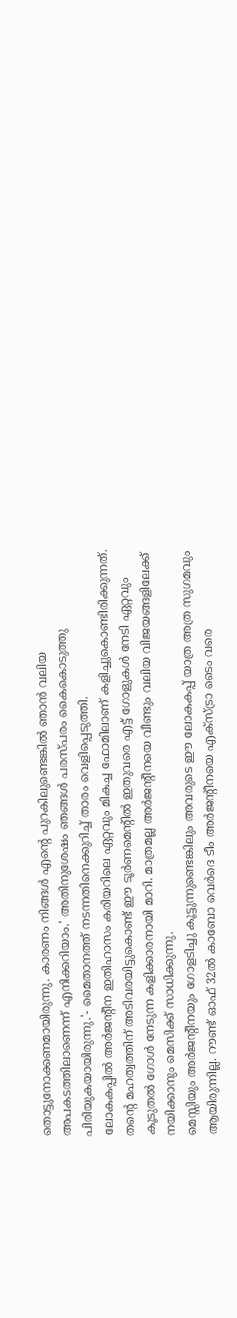തൊട്ടുനോക്കണമായിരുന്നു. കാരണം നിങ്ങൾ എന്റെ പുറകിലുണ്ടെങ്കിൽ ഞാൻ വലിയ അപകടത്തിലാണെന്ന് എനിക്കറിയാം.' അതിനുശേഷം ഞങ്ങൾ പരസ്പരം കൈകൊടുത്തു പിരിയുകയായിരുന്നു.'- മൈതാനത്ത് നടന്നതിനെക്കുറിച്ച് താരം വെളിപ്പെടുത്തി.
ലോകകപ്പിൽ അർജന്റീന ഇതിഹാസം കരിയറിലെ ഏറ്റവും മികച്ച ഫോമിലാണ് കളിച്ചുകൊണ്ടിരിക്കുന്നത്. തന്റെ മഹത്വത്തിന് അടിവരയിട്ടുകൊണ്ട് ഈ ടൂർണമെന്റിൽ ഇതുവരെ എട്ട് ഗോളുകൾ നേടി ഏറ്റവും കൂടുതൽ ഗോൾ നേടുന്ന കളിക്കാരനായി മാറി. മാത്രമല്ല അർജന്റീനയെ വീണ്ടും വലിയ വിജയങ്ങളിലേക്ക് നയിക്കാനും മെസിക്ക് സാധിക്കുന്നു.
മെസ്സിയും അർജന്റീനയും ഗോളടിച്ചു കൂട്ടുന്നുണ്ടെങ്കിലും അവരുടെ ഈ ലോകകപ്പ് യാത്ര അത്ര സുഗമവും ആയിരുന്നില്ല. റൗണ്ട് ഓഫ് 32ൽ കാബോ വെർദെ ടീം അർജന്റീനയെ എക്സ്ട്രാ ടൈം വരെ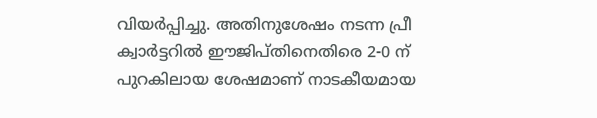വിയർപ്പിച്ചു. അതിനുശേഷം നടന്ന പ്രീ ക്വാർട്ടറിൽ ഈജിപ്തിനെതിരെ 2-0 ന് പുറകിലായ ശേഷമാണ് നാടകീയമായ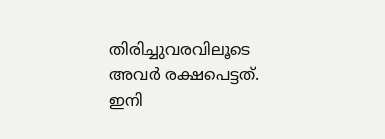തിരിച്ചുവരവിലൂടെ അവർ രക്ഷപെട്ടത്. ഇനി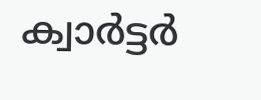ക്വാർട്ടർ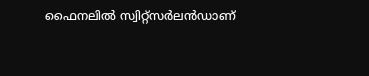ഫൈനലിൽ സ്വിറ്റ്സർലൻഡാണ്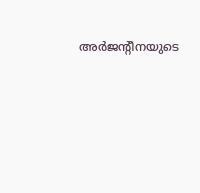അർജന്റീനയുടെ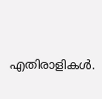എതിരാളികൾ.